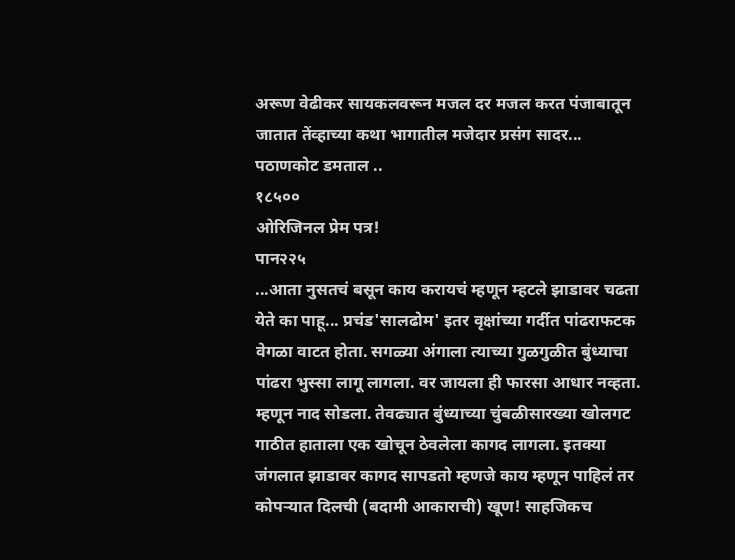अरूण वेढीकर सायकलवरून मजल दर मजल करत पंजाबातून जातात तेंव्हाच्या कथा भागातील मजेदार प्रसंग सादर...
पठाणकोट डमताल ..
१८५००
ओरिजिनल प्रेम पत्र!
पान२२५
...आता नुसतचं बसून काय करायचं म्हणून म्हटले झाडावर चढता येते का पाहू... प्रचंड'सालढोम' इतर वृक्षांच्या गर्दीत पांढराफटक वेगळा वाटत होता. सगळ्या अंगाला त्याच्या गुळगुळीत बुंध्याचा पांढरा भुस्सा लागू लागला. वर जायला ही फारसा आधार नव्हता. म्हणून नाद सोडला. तेवढ्यात बुंध्याच्या चुंबळीसारख्या खोलगट गाठीत हाताला एक खोचून ठेवलेला कागद लागला. इतक्या जंगलात झाडावर कागद सापडतो म्हणजे काय म्हणून पाहिलं तर कोपऱ्यात दिलची (बदामी आकाराची) खूण! साहजिकच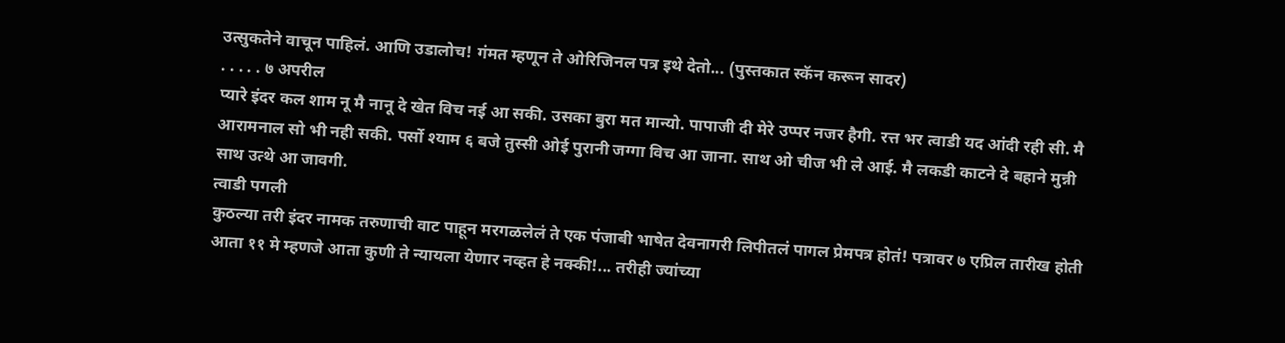उत्सुकतेने वाचून पाहिलं. आणि उडालोच! गंमत म्हणून ते ओरिजिनल पत्र इथे देतो... (पुस्तकात स्कॅन करून सादर)
. . . . . ७ अपरील
प्यारे इंदर कल शाम नू मै नानू दे खेत विच नई आ सकी. उसका बुरा मत मान्यो. पापाजी दी मेरे उप्पर नजर हैगी. रत्त भर त्वाडी यद आंदी रही सी. मै आरामनाल सो भी नही सकी. पर्सो श्याम ६ बजे तुस्सी ओई पुरानी जग्गा विच आ जाना. साथ ओ चीज भी ले आई. मै लकडी काटने दे बहाने मुन्नी साथ उत्थे आ जावगी.
त्वाडी पगली
कुठल्या तरी इंदर नामक तरुणाची वाट पाहून मरगळलेलं ते एक पंजाबी भाषेत देवनागरी लिपीतलं पागल प्रेमपत्र होतं! पत्रावर ७ एप्रिल तारीख होती आता ११ मे म्हणजे आता कुणी ते न्यायला येणार नव्हत हे नक्की!... तरीही ज्यांच्या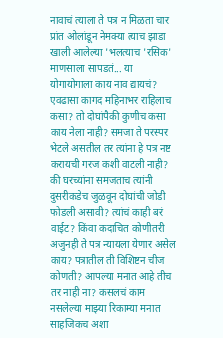नावाचं त्याला ते पत्र न मिळता चार प्रांत ओलांडून नेमक्या त्याच झाडा खाली आलेल्या 'भलत्याच 'रसिक' माणसाला सापडतं... या योगायोगाला काय नाव द्यायचं? एवढासा कागद महिनाभर राहिलाच कसा? तो दोघांपैकी कुणीच कसा काय नेला नाही? समजा ते परस्पर भेटले असतील तर त्यांना हे पत्र नष्ट करायची गरज कशी वाटली नाही? की घरच्यांना समजताच त्यांनी दुसरीकडेच जुळवून दोघांची जोडी फोडली असावी? त्यांचं काही बरं वाईट? किंवा कदाचित कोणीतरी अजुनही ते पत्र न्यायला येणार असेल काय? पत्रातील ती विशिष्टन चीज कोणती? आपल्या मनात आहे तीच तर नाही ना? कसलचं काम नसलेल्या माझ्या रिकाम्या मनात साहजिकच अशा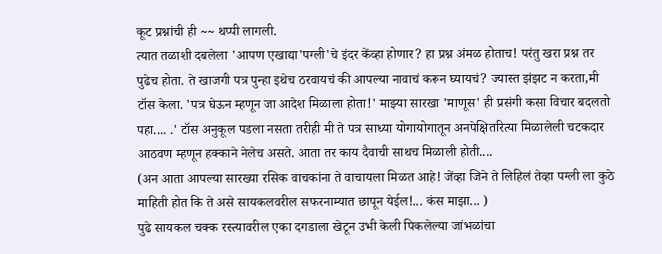कूट प्रश्नांची ही ~~ थप्पी लागली.
त्यात तळाशी दबलेला 'आपण एखाद्या'पग्ली'चे इंदर केंव्हा होणार? हा प्रश्न अंमळ होताच! परंतु खरा प्रश्न तर पुढेच होता. ते खाजगी पत्र पुन्हा इथेच ठरवायचं की आपल्या नावाचं करून घ्यायचं? ज्यास्त झंझट न करता,मी टॉस केला. 'पत्र घेऊन म्हणून जा आदेश मिळाला होता!' माझ्या सारखा 'माणूस' ही प्रसंगी कसा विचार बदलतो पहा.... .' टॉस अनुकूल पडला नसता तरीही मी ते पत्र साध्या योगायोगातून अनपेक्षितरित्या मिळालेली चटकदार आठवण म्हणून हक्काने नेलेच असते. आता तर काय दैवाची साथच मिळाली होती....
(अन आता आपल्या सारख्या रसिक वाचकांना ते वाचायला मिळत आहे! जेंव्हा जिने ते लिहिलं तेव्हा पग्ली ला कुठे माहिती होत कि ते असे सायकलवरील सफरनाम्यात छापून येईल!... कंस माझा... )
पुढे सायकल चक्क रस्त्यावरील एका दगडाला खेटून उभी केली पिकलेल्या जांभळांचा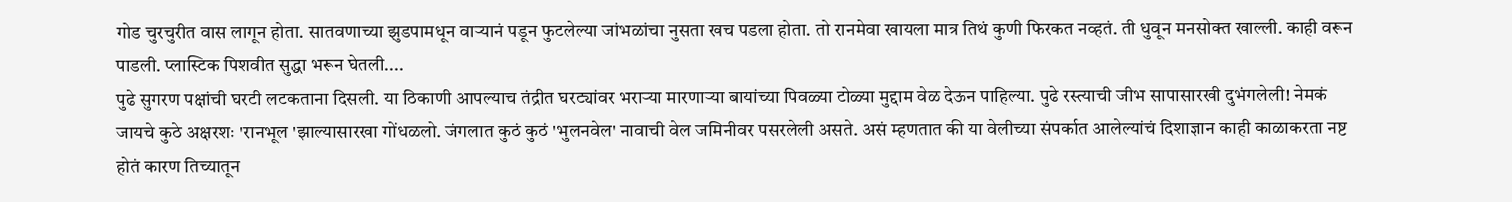गोड चुरचुरीत वास लागून होता. सातवणाच्या झुडपामधून वाऱ्यानं पडून फुटलेल्या जांभळांचा नुसता खच पडला होता. तो रानमेवा खायला मात्र तिथं कुणी फिरकत नव्हतं. ती धुवून मनसोक्त खाल्ली. काही वरून पाडली. प्लास्टिक पिशवीत सुद्धा भरून घेतली....
पुढे सुगरण पक्षांची घरटी लटकताना दिसली. या ठिकाणी आपल्याच तंद्रीत घरट्यांवर भराऱ्या मारणाऱ्या बायांच्या पिवळ्या टोळ्या मुद्दाम वेळ देऊन पाहिल्या. पुढे रस्त्याची जीभ सापासारखी दुभंगलेली! नेमकं जायचे कुठे अक्षरशः 'रानभूल 'झाल्यासारखा गोंधळलो. जंगलात कुठं कुठं 'भुलनवेल' नावाची वेल जमिनीवर पसरलेली असते. असं म्हणतात की या वेलीच्या संपर्कात आलेल्यांचं दिशाज्ञान काही काळाकरता नष्ट होतं कारण तिच्यातून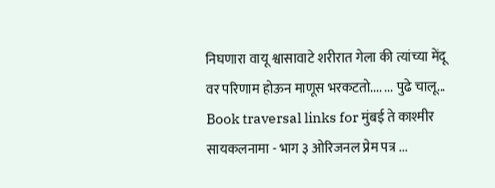निघणारा वायू श्वासावाटे शरीरात गेला की त्यांच्या मेंदू वर परिणाम होऊन माणूस भरकटतो.... ... पुढे चालू...
Book traversal links for मुंबई ते काश्मीर सायकलनामा - भाग ३ ओरिजनल प्रेम पत्र ...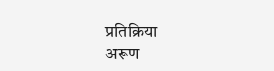प्रतिक्रिया
अरूण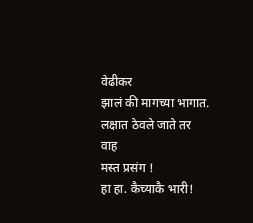वेढीकर
झालं की मागच्या भागात.
लक्षात ठेवले जाते तर
वाह
मस्त प्रसंग !
हा हा. कैच्याकै भारी!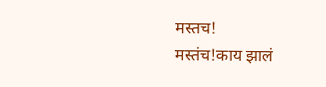मस्तच!
मस्तंच!काय झालं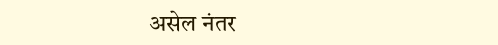असेल नंतर